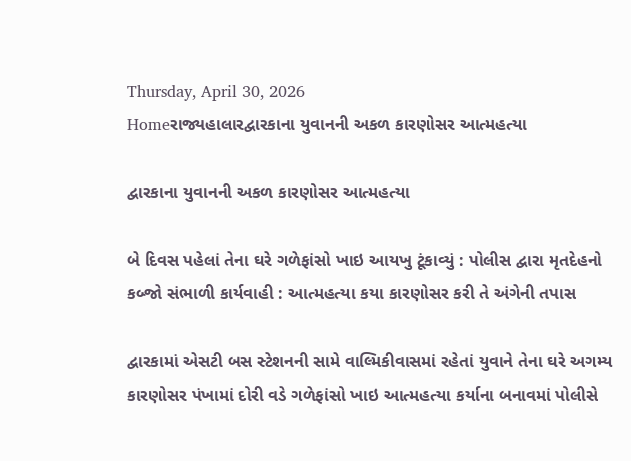Thursday, April 30, 2026
Homeરાજ્યહાલારદ્વારકાના યુવાનની અકળ કારણોસર આત્મહત્યા

દ્વારકાના યુવાનની અકળ કારણોસર આત્મહત્યા

બે દિવસ પહેલાં તેના ઘરે ગળેફાંસો ખાઇ આયખુ ટૂંકાવ્યું : પોલીસ દ્વારા મૃતદેહનો કબ્જો સંભાળી કાર્યવાહી : આત્મહત્યા કયા કારણોસર કરી તે અંગેની તપાસ

દ્વારકામાં એસટી બસ સ્ટેશનની સામે વાલ્મિકીવાસમાં રહેતાં યુવાને તેના ઘરે અગમ્ય કારણોસર પંખામાં દોરી વડે ગળેફાંસો ખાઇ આત્મહત્યા કર્યાના બનાવમાં પોલીસે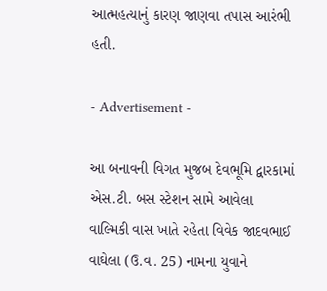આત્મહત્યાનું કારણ જાણવા તપાસ આરંભી હતી.

- Advertisement -

આ બનાવની વિગત મુજબ દેવભૂમિ દ્વારકામાં એસ.ટી. બસ સ્ટેશન સામે આવેલા વાલ્મિકી વાસ ખાતે રહેતા વિવેક જાદવભાઈ વાઘેલા (ઉ.વ. 25) નામના યુવાને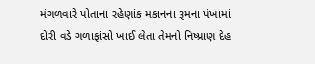મંગળવારે પોતાના રહેણાંક મકાનના રૂમના પંખામાં દોરી વડે ગળાફાંસો ખાઈ લેતા તેમનો નિષ્પ્રાણ દેહ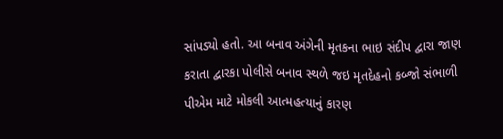સાંપડ્યો હતો. આ બનાવ અંગેની મૃતકના ભાઇ સંદીપ દ્વારા જાણ કરાતા દ્વારકા પોલીસે બનાવ સ્થળે જઇ મૃતદેહનો કબ્જો સંભાળી પીએમ માટે મોકલી આત્મહત્યાનું કારણ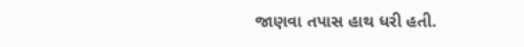જાણવા તપાસ હાથ ધરી હતી.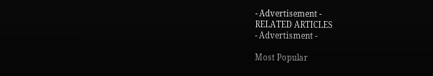- Advertisement -
RELATED ARTICLES
- Advertisment -

Most Popular